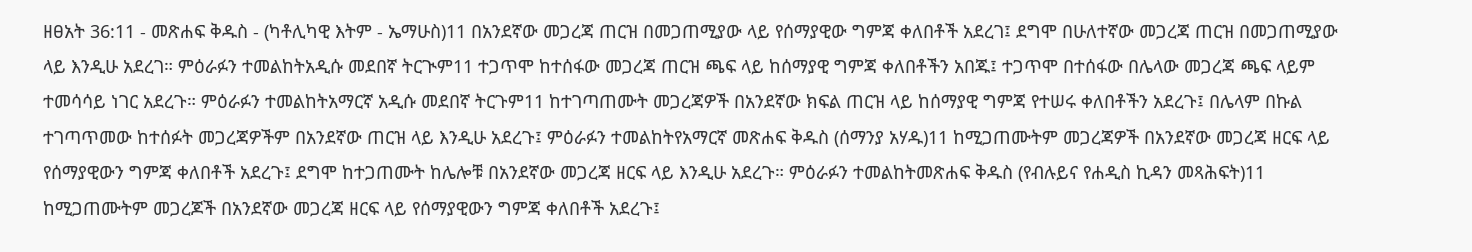ዘፀአት 36:11 - መጽሐፍ ቅዱስ - (ካቶሊካዊ እትም - ኤማሁስ)11 በአንደኛው መጋረጃ ጠርዝ በመጋጠሚያው ላይ የሰማያዊው ግምጃ ቀለበቶች አደረገ፤ ደግሞ በሁለተኛው መጋረጃ ጠርዝ በመጋጠሚያው ላይ እንዲሁ አደረገ። ምዕራፉን ተመልከትአዲሱ መደበኛ ትርጒም11 ተጋጥሞ ከተሰፋው መጋረጃ ጠርዝ ጫፍ ላይ ከሰማያዊ ግምጃ ቀለበቶችን አበጁ፤ ተጋጥሞ በተሰፋው በሌላው መጋረጃ ጫፍ ላይም ተመሳሳይ ነገር አደረጉ። ምዕራፉን ተመልከትአማርኛ አዲሱ መደበኛ ትርጉም11 ከተገጣጠሙት መጋረጃዎች በአንደኛው ክፍል ጠርዝ ላይ ከሰማያዊ ግምጃ የተሠሩ ቀለበቶችን አደረጉ፤ በሌላም በኩል ተገጣጥመው ከተሰፉት መጋረጃዎችም በአንደኛው ጠርዝ ላይ እንዲሁ አደረጉ፤ ምዕራፉን ተመልከትየአማርኛ መጽሐፍ ቅዱስ (ሰማንያ አሃዱ)11 ከሚጋጠሙትም መጋረጃዎች በአንደኛው መጋረጃ ዘርፍ ላይ የሰማያዊውን ግምጃ ቀለበቶች አደረጉ፤ ደግሞ ከተጋጠሙት ከሌሎቹ በአንደኛው መጋረጃ ዘርፍ ላይ እንዲሁ አደረጉ። ምዕራፉን ተመልከትመጽሐፍ ቅዱስ (የብሉይና የሐዲስ ኪዳን መጻሕፍት)11 ከሚጋጠሙትም መጋረጆች በአንደኛው መጋረጃ ዘርፍ ላይ የሰማያዊውን ግምጃ ቀለበቶች አደረጉ፤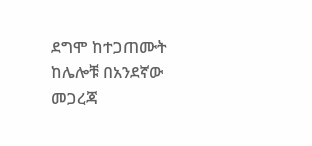ደግሞ ከተጋጠሙት ከሌሎቹ በአንደኛው መጋረጃ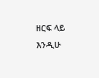ዘርፍ ላይ እንዲሁ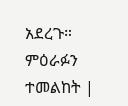አደረጉ። ምዕራፉን ተመልከት |